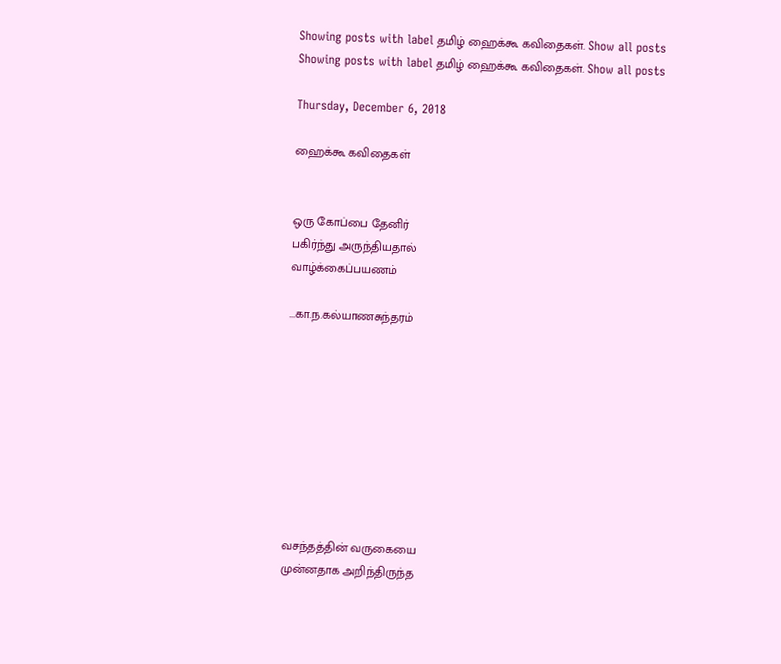Showing posts with label தமிழ் ஹைக்கூ கவிதைகள். Show all posts
Showing posts with label தமிழ் ஹைக்கூ கவிதைகள். Show all posts

Thursday, December 6, 2018

ஹைக்கூ கவிதைகள்


ஒரு கோப்பை தேனிர்
பகிர்ந்து அருந்தியதால்
வாழ்க்கைப்பயணம்

...கா.ந.கல்யாணசுந்தரம்









வசந்தத்தின் வருகையை
முன்னதாக அறிந்திருந்த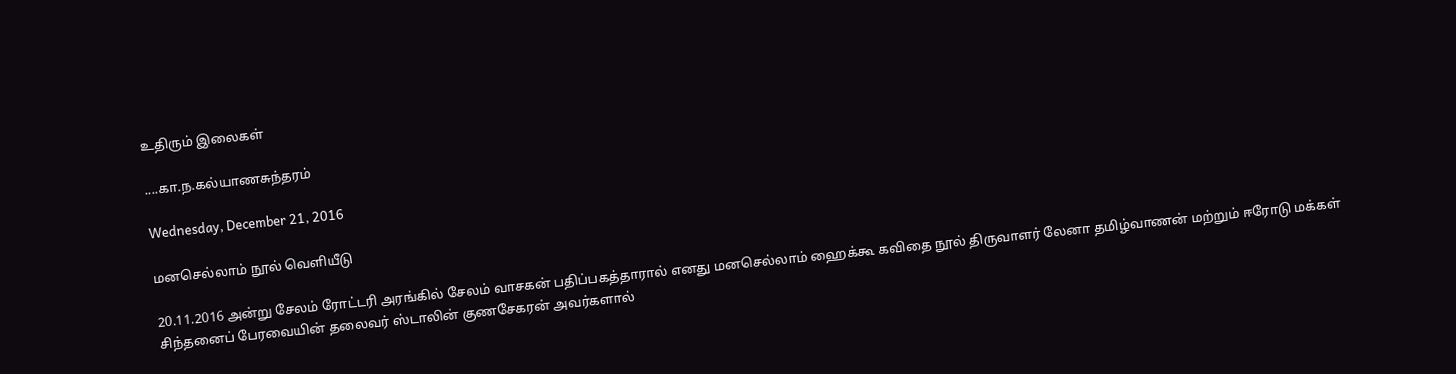உதிரும் இலைகள்

....கா.ந.கல்யாணசுந்தரம்

Wednesday, December 21, 2016

மனசெல்லாம் நூல் வெளியீடு

20.11.2016 அன்று சேலம் ரோட்டரி அரங்கில் சேலம் வாசகன் பதிப்பகத்தாரால் எனது மனசெல்லாம் ஹைக்கூ கவிதை நூல் திருவாளர் லேனா தமிழ்வாணன் மற்றும் ஈரோடு மக்கள் சிந்தனைப் பேரவையின் தலைவர் ஸ்டாலின் குணசேகரன் அவர்களால்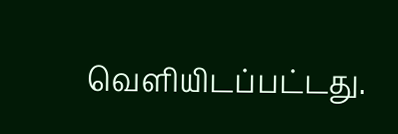வெளியிடப்பட்டது.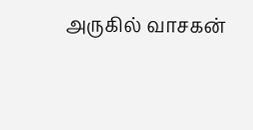அருகில் வாசகன்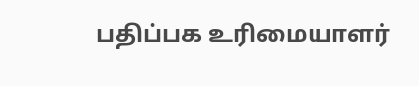பதிப்பக உரிமையாளர்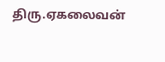திரு.ஏகலைவன்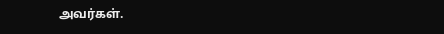அவர்கள்.